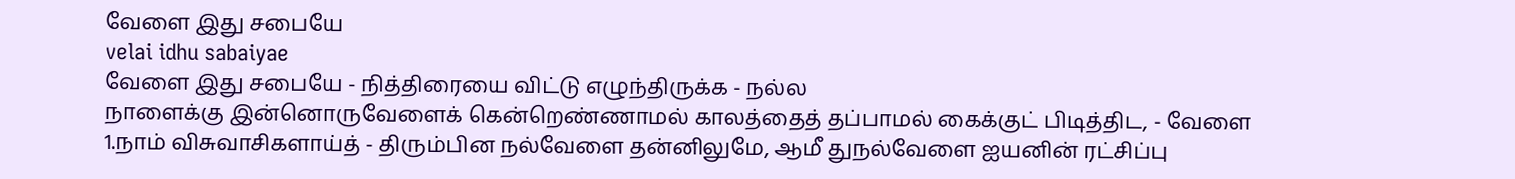வேளை இது சபையே
velai idhu sabaiyae
வேளை இது சபையே - நித்திரையை விட்டு எழுந்திருக்க - நல்ல
நாளைக்கு இன்னொருவேளைக் கென்றெண்ணாமல் காலத்தைத் தப்பாமல் கைக்குட் பிடித்திட, - வேளை
1.நாம் விசுவாசிகளாய்த் - திரும்பின நல்வேளை தன்னிலுமே, ஆமீ துநல்வேளை ஐயனின் ரட்சிப்பு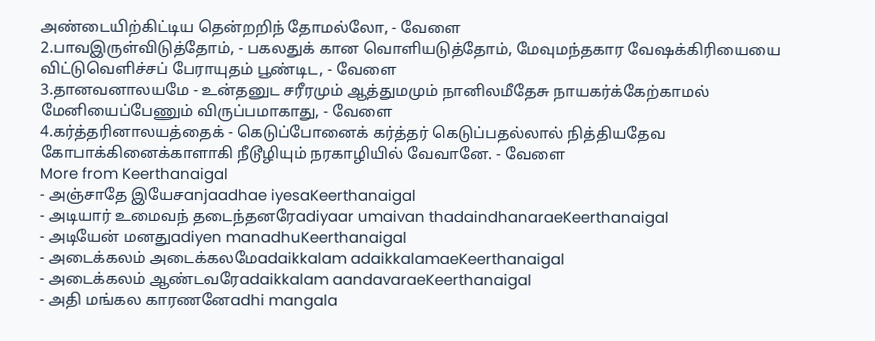அண்டையிற்கிட்டிய தென்றறிந் தோமல்லோ, - வேளை
2.பாவஇருள்விடுத்தோம், - பகலதுக் கான வொளியடுத்தோம், மேவுமந்தகார வேஷக்கிரியையை விட்டுவெளிச்சப் பேராயுதம் பூண்டிட, - வேளை
3.தானவனாலயமே - உன்தனுட சரீரமும் ஆத்துமமும் நானிலமீதேசு நாயகர்க்கேற்காமல் மேனியைப்பேணும் விருப்பமாகாது, - வேளை
4.கர்த்தரினாலயத்தைக் - கெடுப்போனைக் கர்த்தர் கெடுப்பதல்லால் நித்தியதேவ கோபாக்கினைக்காளாகி நீடூழியும் நரகாழியில் வேவானே. - வேளை
More from Keerthanaigal
- அஞ்சாதே இயேசanjaadhae iyesaKeerthanaigal
- அடியார் உமைவந் தடைந்தனரேadiyaar umaivan thadaindhanaraeKeerthanaigal
- அடியேன் மனதுadiyen manadhuKeerthanaigal
- அடைக்கலம் அடைக்கலமேadaikkalam adaikkalamaeKeerthanaigal
- அடைக்கலம் ஆண்டவரேadaikkalam aandavaraeKeerthanaigal
- அதி மங்கல காரணனேadhi mangala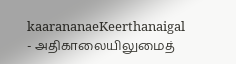kaarananaeKeerthanaigal
- அதிகாலையிலுமைத்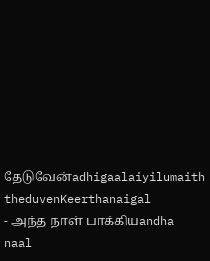தேடுவேன்adhigaalaiyilumaith theduvenKeerthanaigal
- அந்த நாள் பாக்கியandha naal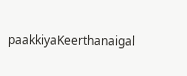paakkiyaKeerthanaigal